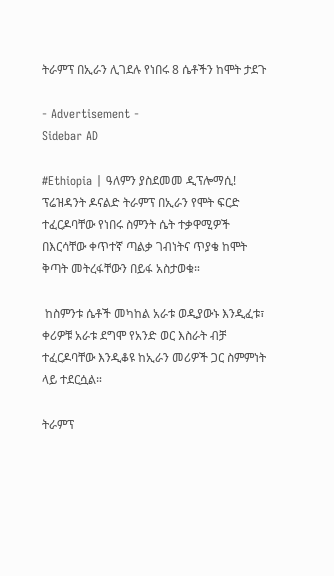ትራምፕ በኢራን ሊገደሉ የነበሩ 8 ሴቶችን ከሞት ታደጉ

- Advertisement -
Sidebar AD

#Ethiopia | ዓለምን ያስደመመ ዲፕሎማሲ! ፕሬዝዳንት ዶናልድ ትራምፕ በኢራን የሞት ፍርድ ተፈርዶባቸው የነበሩ ስምንት ሴት ተቃዋሚዎች በእርሳቸው ቀጥተኛ ጣልቃ ገብነትና ጥያቄ ከሞት ቅጣት መትረፋቸውን በይፋ አስታወቁ።

 ከስምንቱ ሴቶች መካከል አራቱ ወዲያውኑ እንዲፈቱ፣ ቀሪዎቹ አራቱ ደግሞ የአንድ ወር እስራት ብቻ ተፈርዶባቸው እንዲቆዩ ከኢራን መሪዎች ጋር ስምምነት ላይ ተደርሷል።

ትራምፕ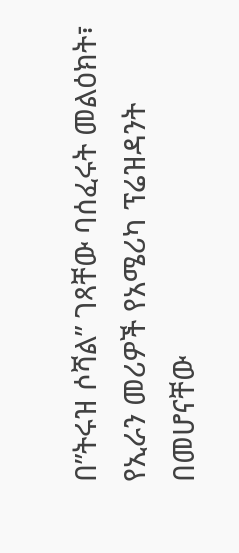በ”ትሩዝ ሶሻል” ገጻቸው ባሰፈሩት መልዕክት፣ የኢራን መሪዎች የአሜሪካ ፕሬዝዳንት በመሆናቸው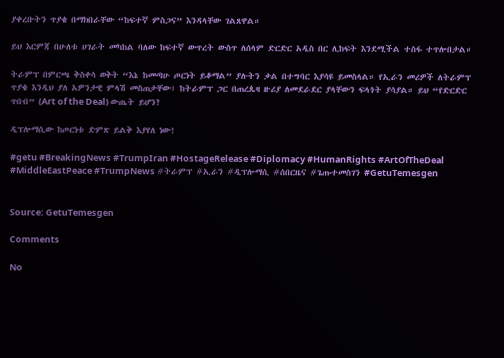ያቀረቡትን ጥያቄ በማክበራቸው “ከፍተኛ ምስጋና” እንዳላቸው ገልጸዋል።

ይህ እርምጃ በሁለቱ ሀገራት መካከል ባለው ከፍተኛ ውጥረት ውስጥ ለሰላም ድርድር አዲስ በር ሊከፍት እንደሚችል ተስፋ ተጥሎበታል።

ትራምፕ በምርጫ ቅስቀሳ ወቅት “እኔ ከመጣሁ ጦርነት ይቆማል” ያሉትን ቃል በተግባር እያሳዩ ይመስላል። የኢራን መሪዎች ለትራምፕ ጥያቄ እንዲህ ያለ አዎንታዊ ምላሽ መስጠታቸው፣ ከትራምፕ ጋር በጠረጴዛ ዙሪያ ለመደራደር ያላቸውን ፍላጎት ያሳያል። ይህ “የድርድር ጥበብ” (Art of the Deal) ውጤት ይሆን?

ዲፕሎማሲው ከጦርነቱ ድምጽ ይልቅ እያየለ ነው!

#getu #BreakingNews #TrumpIran #HostageRelease #Diplomacy #HumanRights #ArtOfTheDeal #MiddleEastPeace #TrumpNews #ትራምፕ #ኢራን #ዲፕሎማሲ #ሰበርዜና #ጌጡተመስገን #GetuTemesgen


Source: GetuTemesgen

Comments

No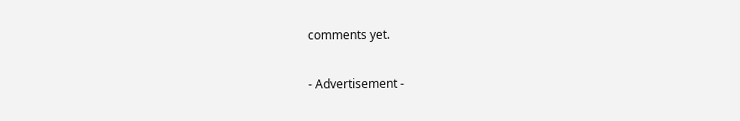comments yet.

- Advertisement -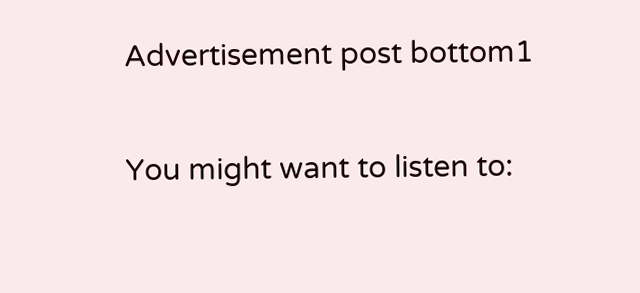Advertisement post bottom1

You might want to listen to: